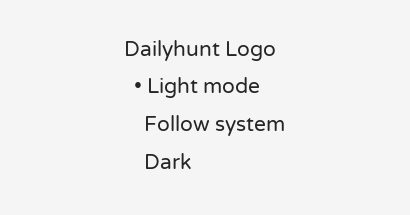Dailyhunt Logo
  • Light mode
    Follow system
    Dark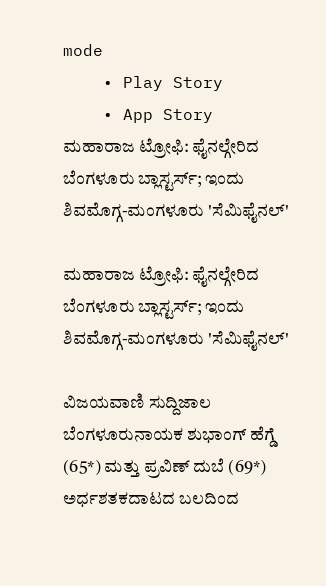mode
    • Play Story
    • App Story
ಮಹಾರಾಜ ಟ್ರೋಫಿ: ಫೈನಲ್ಗೇರಿದ ಬೆಂಗಳೂರು ಬ್ಲಾಸ್ಟರ್ಸ್; ಇಂದು ಶಿವಮೊಗ್ಗ-ಮಂಗಳೂರು 'ಸೆಮಿಫೈನಲ್'

ಮಹಾರಾಜ ಟ್ರೋಫಿ: ಫೈನಲ್ಗೇರಿದ ಬೆಂಗಳೂರು ಬ್ಲಾಸ್ಟರ್ಸ್; ಇಂದು ಶಿವಮೊಗ್ಗ-ಮಂಗಳೂರು 'ಸೆಮಿಫೈನಲ್'

ವಿಜಯವಾಣಿ ಸುದ್ದಿಜಾಲ ಬೆಂಗಳೂರುನಾಯಕ ಶುಭಾಂಗ್ ಹೆಗ್ಡೆ (65*) ಮತ್ತು ಪ್ರವಿಣ್ ದುಬೆ (69*) ಅರ್ಧಶತಕದಾಟದ ಬಲದಿಂದ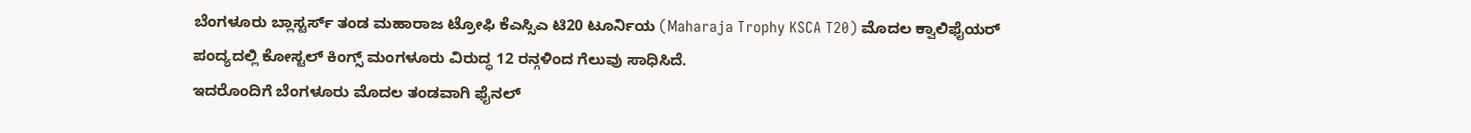ಬೆಂಗಳೂರು ಬ್ಲಾಸ್ಟರ್ಸ್ ತಂಡ ಮಹಾರಾಜ ಟ್ರೋಫಿ ಕೆಎಸ್ಸಿಎ ಟಿ20 ಟೂರ್ನಿಯ (Maharaja Trophy KSCA T20) ಮೊದಲ ಕ್ವಾಲಿಫೈಯರ್ ಪಂದ್ಯದಲ್ಲಿ ಕೋಸ್ಟಲ್ ಕಿಂಗ್ಸ್ ಮಂಗಳೂರು ವಿರುದ್ಧ 12 ರನ್ಗಳಿಂದ ಗೆಲುವು ಸಾಧಿಸಿದೆ.
ಇದರೊಂದಿಗೆ ಬೆಂಗಳೂರು ಮೊದಲ ತಂಡವಾಗಿ ಫೈನಲ್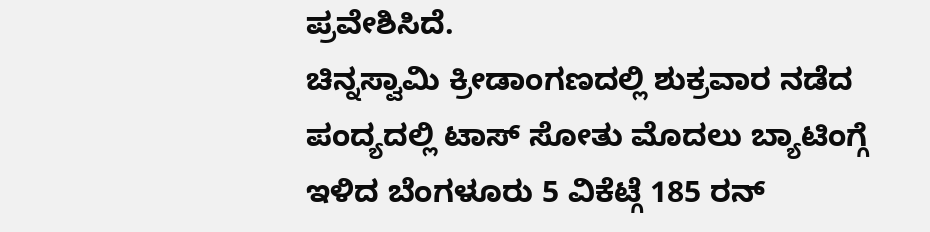ಪ್ರವೇಶಿಸಿದೆ.
ಚಿನ್ನಸ್ವಾಮಿ ಕ್ರೀಡಾಂಗಣದಲ್ಲಿ ಶುಕ್ರವಾರ ನಡೆದ ಪಂದ್ಯದಲ್ಲಿ ಟಾಸ್ ಸೋತು ಮೊದಲು ಬ್ಯಾಟಿಂಗ್ಗೆ ಇಳಿದ ಬೆಂಗಳೂರು 5 ವಿಕೆಟ್ಗೆ 185 ರನ್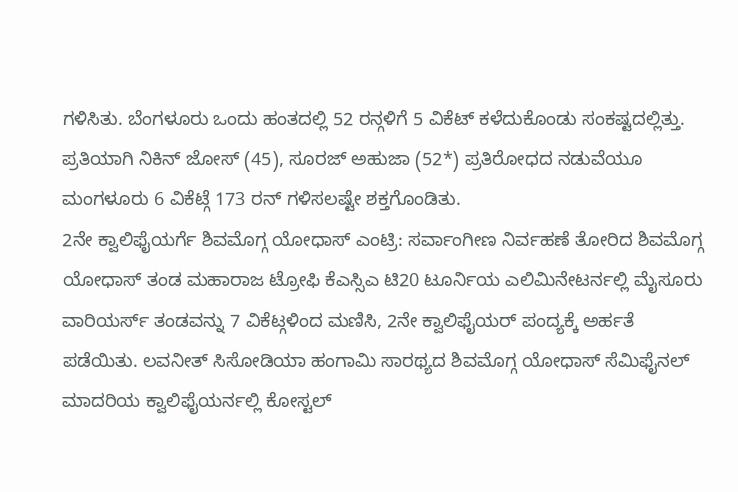ಗಳಿಸಿತು. ಬೆಂಗಳೂರು ಒಂದು ಹಂತದಲ್ಲಿ 52 ರನ್ಗಳಿಗೆ 5 ವಿಕೆಟ್ ಕಳೆದುಕೊಂಡು ಸಂಕಷ್ಟದಲ್ಲಿತ್ತು. ಪ್ರತಿಯಾಗಿ ನಿಕಿನ್ ಜೋಸ್ (45), ಸೂರಜ್ ಅಹುಜಾ (52*) ಪ್ರತಿರೋಧದ ನಡುವೆಯೂ ಮಂಗಳೂರು 6 ವಿಕೆಟ್ಗೆ 173 ರನ್ ಗಳಿಸಲಷ್ಟೇ ಶಕ್ತಗೊಂಡಿತು.
2ನೇ ಕ್ವಾಲಿಫೈಯರ್ಗೆ ಶಿವಮೊಗ್ಗ ಯೋಧಾಸ್ ಎಂಟ್ರಿ: ಸರ್ವಾಂಗೀಣ ನಿರ್ವಹಣೆ ತೋರಿದ ಶಿವಮೊಗ್ಗ ಯೋಧಾಸ್ ತಂಡ ಮಹಾರಾಜ ಟ್ರೋಫಿ ಕೆಎಸ್ಸಿಎ ಟಿ20 ಟೂರ್ನಿಯ ಎಲಿಮಿನೇಟರ್ನಲ್ಲಿ ಮೈಸೂರು ವಾರಿಯರ್ಸ್ ತಂಡವನ್ನು 7 ವಿಕೆಟ್ಗಳಿಂದ ಮಣಿಸಿ, 2ನೇ ಕ್ವಾಲಿಫೈಯರ್ ಪಂದ್ಯಕ್ಕೆ ಅರ್ಹತೆ ಪಡೆಯಿತು. ಲವನೀತ್ ಸಿಸೋಡಿಯಾ ಹಂಗಾಮಿ ಸಾರಥ್ಯದ ಶಿವಮೊಗ್ಗ ಯೋಧಾಸ್ ಸೆಮಿಫೈನಲ್ ಮಾದರಿಯ ಕ್ವಾಲಿಫೈಯರ್ನಲ್ಲಿ ಕೋಸ್ಟಲ್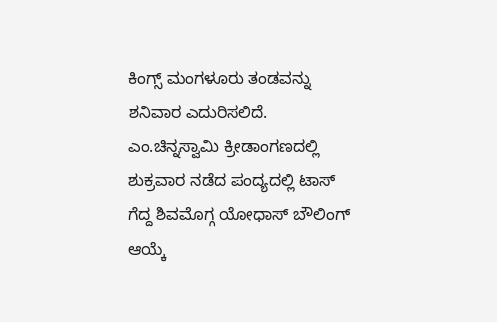ಕಿಂಗ್ಸ್ ಮಂಗಳೂರು ತಂಡವನ್ನು ಶನಿವಾರ ಎದುರಿಸಲಿದೆ.
ಎಂ.ಚಿನ್ನಸ್ವಾಮಿ ಕ್ರೀಡಾಂಗಣದಲ್ಲಿ ಶುಕ್ರವಾರ ನಡೆದ ಪಂದ್ಯದಲ್ಲಿ ಟಾಸ್ ಗೆದ್ದ ಶಿವಮೊಗ್ಗ ಯೋಧಾಸ್ ಬೌಲಿಂಗ್ ಆಯ್ಕೆ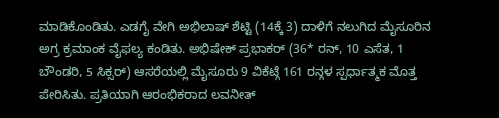ಮಾಡಿಕೊಂಡಿತು. ಎಡಗೈ ವೇಗಿ ಅಭಿಲಾಷ್ ಶೆಟ್ಟಿ (14ಕ್ಕೆ 3) ದಾಳಿಗೆ ನಲುಗಿದ ಮೈಸೂರಿನ ಅಗ್ರ ಕ್ರಮಾಂಕ ವೈಫಲ್ಯ ಕಂಡಿತು. ಅಭಿಷೇಕ್ ಪ್ರಭಾಕರ್ (36* ರನ್, 10 ಎಸೆತ, 1 ಬೌಂಡರಿ, 5 ಸಿಕ್ಸರ್) ಆಸರೆಯಲ್ಲಿ ಮೈಸೂರು 9 ವಿಕೆಟ್ಗೆ 161 ರನ್ಗಳ ಸ್ಪರ್ಧಾತ್ಮಕ ಮೊತ್ತ ಪೇರಿಸಿತು. ಪ್ರತಿಯಾಗಿ ಆರಂಭಿಕರಾದ ಲವನೀತ್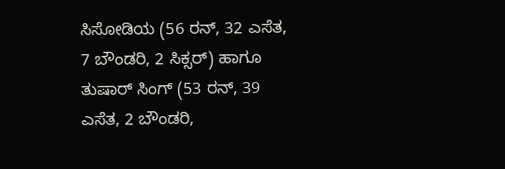ಸಿಸೋಡಿಯ (56 ರನ್, 32 ಎಸೆತ, 7 ಬೌಂಡರಿ, 2 ಸಿಕ್ಸರ್) ಹಾಗೂ ತುಷಾರ್ ಸಿಂಗ್ (53 ರನ್, 39 ಎಸೆತ, 2 ಬೌಂಡರಿ,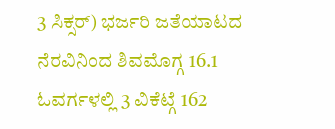3 ಸಿಕ್ಸರ್) ಭರ್ಜರಿ ಜತೆಯಾಟದ ನೆರವಿನಿಂದ ಶಿವಮೊಗ್ಗ 16.1 ಓವರ್ಗಳಲ್ಲಿ 3 ವಿಕೆಟ್ಗೆ 162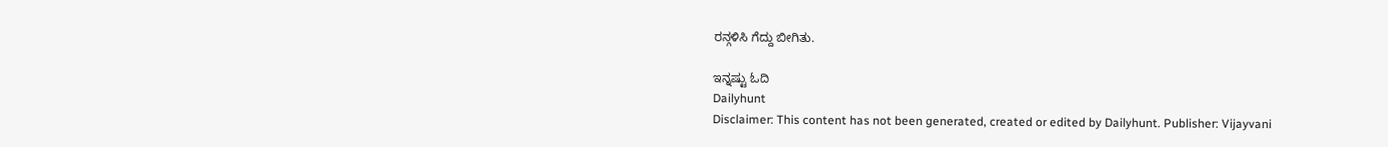ರನ್ಗಳಿಸಿ ಗೆದ್ದು ಬೀಗಿತು.

ಇನ್ನಷ್ಟು ಓದಿ
Dailyhunt
Disclaimer: This content has not been generated, created or edited by Dailyhunt. Publisher: Vijayvani